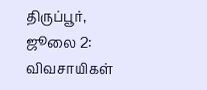திருப்பூர், ஜூலை 2: விவசாயிகள்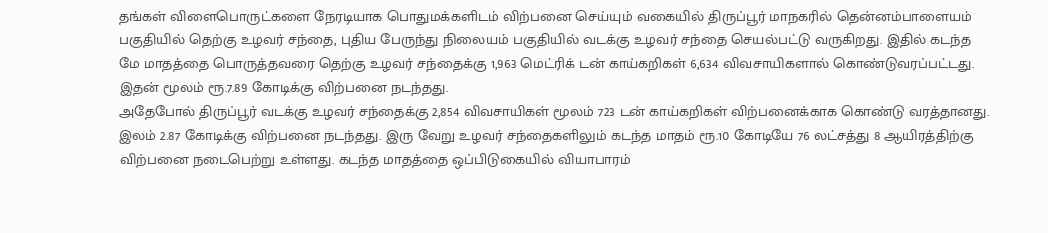தங்கள் விளைபொருட்களை நேரடியாக பொதுமக்களிடம் விற்பனை செய்யும் வகையில் திருப்பூர் மாநகரில் தென்னம்பாளையம் பகுதியில் தெற்கு உழவர் சந்தை, புதிய பேருந்து நிலையம் பகுதியில் வடக்கு உழவர் சந்தை செயல்பட்டு வருகிறது. இதில் கடந்த மே மாதத்தை பொருத்தவரை தெற்கு உழவர் சந்தைக்கு 1,963 மெட்ரிக் டன் காய்கறிகள் 6,634 விவசாயிகளால் கொண்டுவரப்பட்டது. இதன் மூலம் ரூ.7.89 கோடிக்கு விற்பனை நடந்தது.
அதேபோல் திருப்பூர் வடக்கு உழவர் சந்தைக்கு 2,854 விவசாயிகள் மூலம் 723 டன் காய்கறிகள் விற்பனைக்காக கொண்டு வரத்தானது. இலம் 2.87 கோடிக்கு விற்பனை நடந்தது. இரு வேறு உழவர் சந்தைகளிலும் கடந்த மாதம் ரூ.10 கோடியே 76 லட்சத்து 8 ஆயிரத்திற்கு விற்பனை நடைபெற்று உள்ளது. கடந்த மாதத்தை ஒப்பிடுகையில் வியாபாரம்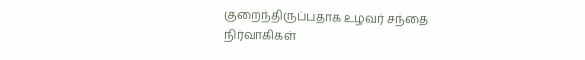குறைந்திருப்பதாக உழவர் சந்தை நிர்வாகிகள்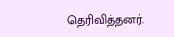தெரிவித்தனர்.